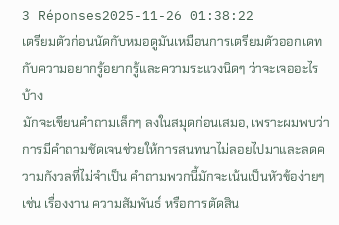3 Réponses2025-11-26 01:38:22
เตรียมตัวก่อนนัดกับหมอดูมันเหมือนการเตรียมตัวออกเดทกับความอยากรู้อยากรู้และความระแวงนิดๆ ว่าจะเจออะไรบ้าง
มักจะเขียนคำถามเล็กๆ ลงในสมุดก่อนเสมอ, เพราะผมพบว่าการมีคำถามชัดเจนช่วยให้การสนทนาไม่ลอยไปมาและลดความกังวลที่ไม่จำเป็น คำถามพวกนี้มักจะเน้นเป็นหัวข้อง่ายๆ เช่น เรื่องงาน ความสัมพันธ์ หรือการตัดสิน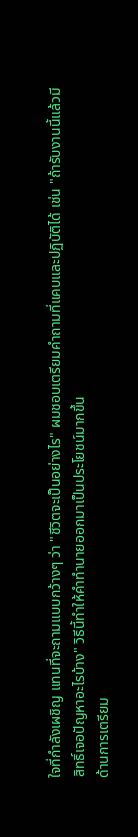ใจที่กำลังเผชิญ แทนที่จะถามแบบกว้างๆ ว่า "ชีวิตจะเป็นอย่างไร" ผมชอบเตรียมคำถามที่แคบและปฏิบัติได้ เช่น "ถ้ารับงานนี้แล้วมีสิทธิ์เจอปัญหาอะไรบ้าง" วิธีนี้ทำให้คำทำนายออกมาเป็นประโยชน์มากขึ้น
ด้านการเตรียม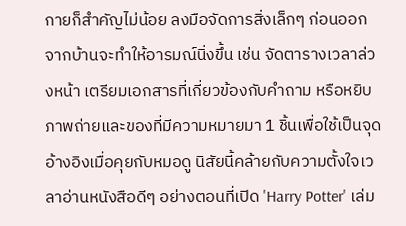กายก็สำคัญไม่น้อย ลงมือจัดการสิ่งเล็กๆ ก่อนออกจากบ้านจะทำให้อารมณ์นิ่งขึ้น เช่น จัดตารางเวลาล่วงหน้า เตรียมเอกสารที่เกี่ยวข้องกับคำถาม หรือหยิบภาพถ่ายและของที่มีความหมายมา 1 ชิ้นเพื่อใช้เป็นจุดอ้างอิงเมื่อคุยกับหมอดู นิสัยนี้คล้ายกับความตั้งใจเวลาอ่านหนังสือดีๆ อย่างตอนที่เปิด 'Harry Potter' เล่ม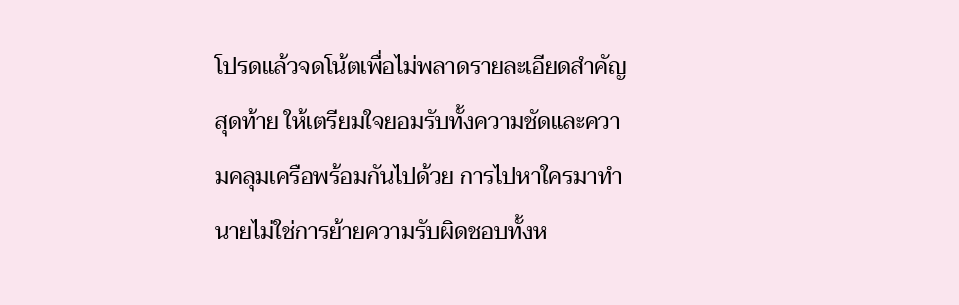โปรดแล้วจดโน้ตเพื่อไม่พลาดรายละเอียดสำคัญ
สุดท้าย ให้เตรียมใจยอมรับทั้งความชัดและความคลุมเครือพร้อมกันไปด้วย การไปหาใครมาทำนายไม่ใช่การย้ายความรับผิดชอบทั้งห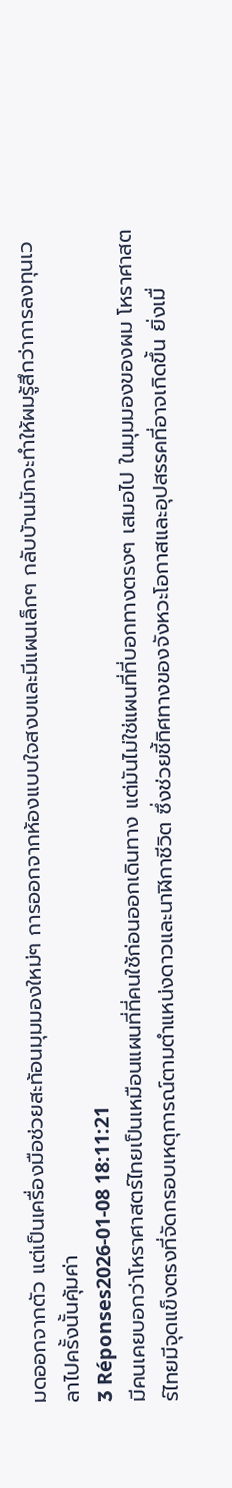มดออกจากตัว แต่เป็นเครื่องมือช่วยสะท้อนมุมมองใหม่ๆ การออกจากห้องแบบใจสงบและมีแผนเล็กๆ กลับบ้านมักจะทำให้ผมรู้สึกว่าการลงทุนเวลาไปครั้งนั้นคุ้มค่า
3 Réponses2026-01-08 18:11:21
มีคนเคยบอกว่าโหราศาสตร์ไทยเป็นเหมือนแผนที่ที่คนใช้ก่อนออกเดินทาง แต่มันไม่ใช่แผนที่ที่บอกทางตรงๆ เสมอไป ในมุมมองของผม โหราศาสตร์ไทยมีจุดแข็งตรงที่จัดกรอบเหตุการณ์ตามตำแหน่งดาวและนาฬิกาชีวิต ซึ่งช่วยชี้ทิศทางของจังหวะโอกาสและอุปสรรคที่อาจเกิดขึ้น ยิ่งเมื่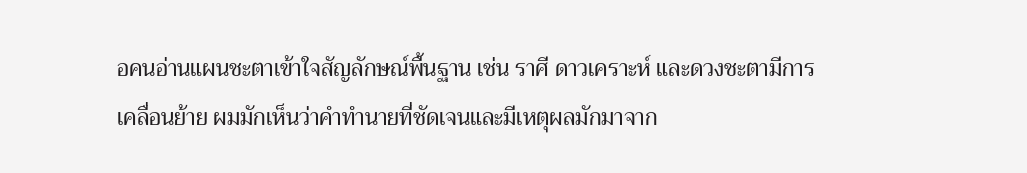อคนอ่านแผนชะตาเข้าใจสัญลักษณ์พื้นฐาน เช่น ราศี ดาวเคราะห์ และดวงชะตามีการเคลื่อนย้าย ผมมักเห็นว่าคำทำนายที่ชัดเจนและมีเหตุผลมักมาจาก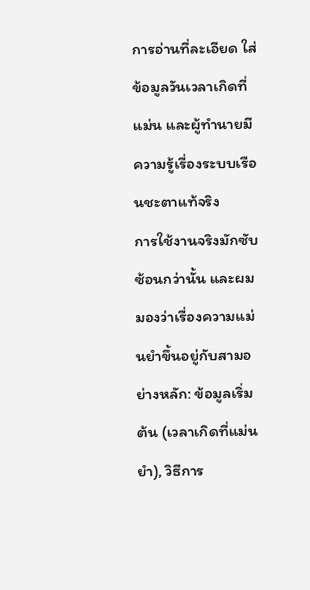การอ่านที่ละเอียด ใส่ข้อมูลวันเวลาเกิดที่แม่น และผู้ทำนายมีความรู้เรื่องระบบเรือนชะตาแท้จริง
การใช้งานจริงมักซับซ้อนกว่านั้น และผมมองว่าเรื่องความแม่นยำขึ้นอยู่กับสามอย่างหลัก: ข้อมูลเริ่มต้น (เวลาเกิดที่แม่นยำ), วิธีการ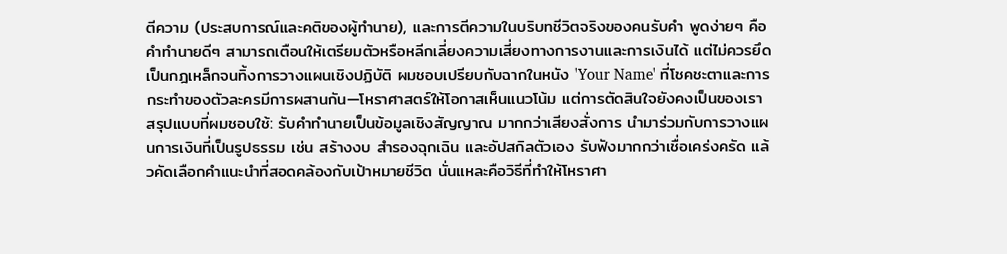ตีความ (ประสบการณ์และคติของผู้ทำนาย), และการตีความในบริบทชีวิตจริงของคนรับคำ พูดง่ายๆ คือ คำทำนายดีๆ สามารถเตือนให้เตรียมตัวหรือหลีกเลี่ยงความเสี่ยงทางการงานและการเงินได้ แต่ไม่ควรยึดเป็นกฎเหล็กจนทิ้งการวางแผนเชิงปฏิบัติ ผมชอบเปรียบกับฉากในหนัง 'Your Name' ที่โชคชะตาและการกระทำของตัวละครมีการผสานกัน—โหราศาสตร์ให้โอกาสเห็นแนวโน้ม แต่การตัดสินใจยังคงเป็นของเรา
สรุปแบบที่ผมชอบใช้: รับคำทำนายเป็นข้อมูลเชิงสัญญาณ มากกว่าเสียงสั่งการ นำมาร่วมกับการวางแผนการเงินที่เป็นรูปธรรม เช่น สร้างงบ สำรองฉุกเฉิน และอัปสกิลตัวเอง รับฟังมากกว่าเชื่อเคร่งครัด แล้วคัดเลือกคำแนะนำที่สอดคล้องกับเป้าหมายชีวิต นั่นแหละคือวิธีที่ทำให้โหราศา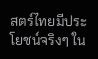สตร์ไทยมีประโยชน์จริงๆ ใน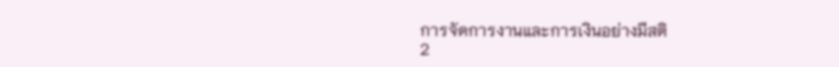การจัดการงานและการเงินอย่างมีสติ
2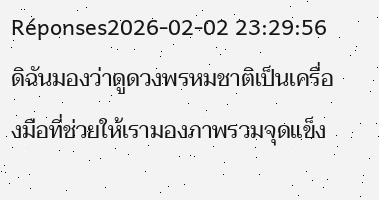Réponses2026-02-02 23:29:56
ดิฉันมองว่าดูดวงพรหมชาติเป็นเครื่องมือที่ช่วยให้เรามองภาพรวมจุดแข็ง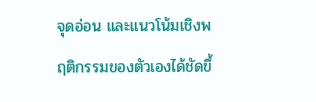จุดอ่อน และแนวโน้มเชิงพฤติกรรมของตัวเองได้ชัดขึ้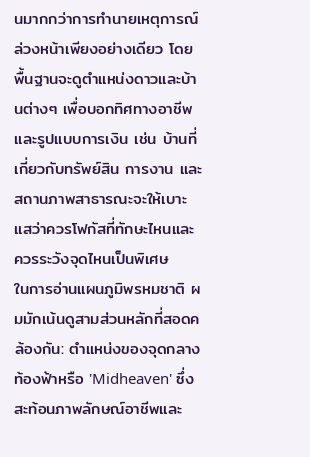นมากกว่าการทำนายเหตุการณ์ล่วงหน้าเพียงอย่างเดียว โดยพื้นฐานจะดูตำแหน่งดาวและบ้านต่างๆ เพื่อบอกทิศทางอาชีพและรูปแบบการเงิน เช่น บ้านที่เกี่ยวกับทรัพย์สิน การงาน และสถานภาพสาธารณะจะให้เบาะแสว่าควรโฟกัสที่ทักษะไหนและควรระวังจุดไหนเป็นพิเศษ
ในการอ่านแผนภูมิพรหมชาติ ผมมักเน้นดูสามส่วนหลักที่สอดคล้องกัน: ตำแหน่งของจุดกลางท้องฟ้าหรือ 'Midheaven' ซึ่งสะท้อนภาพลักษณ์อาชีพและ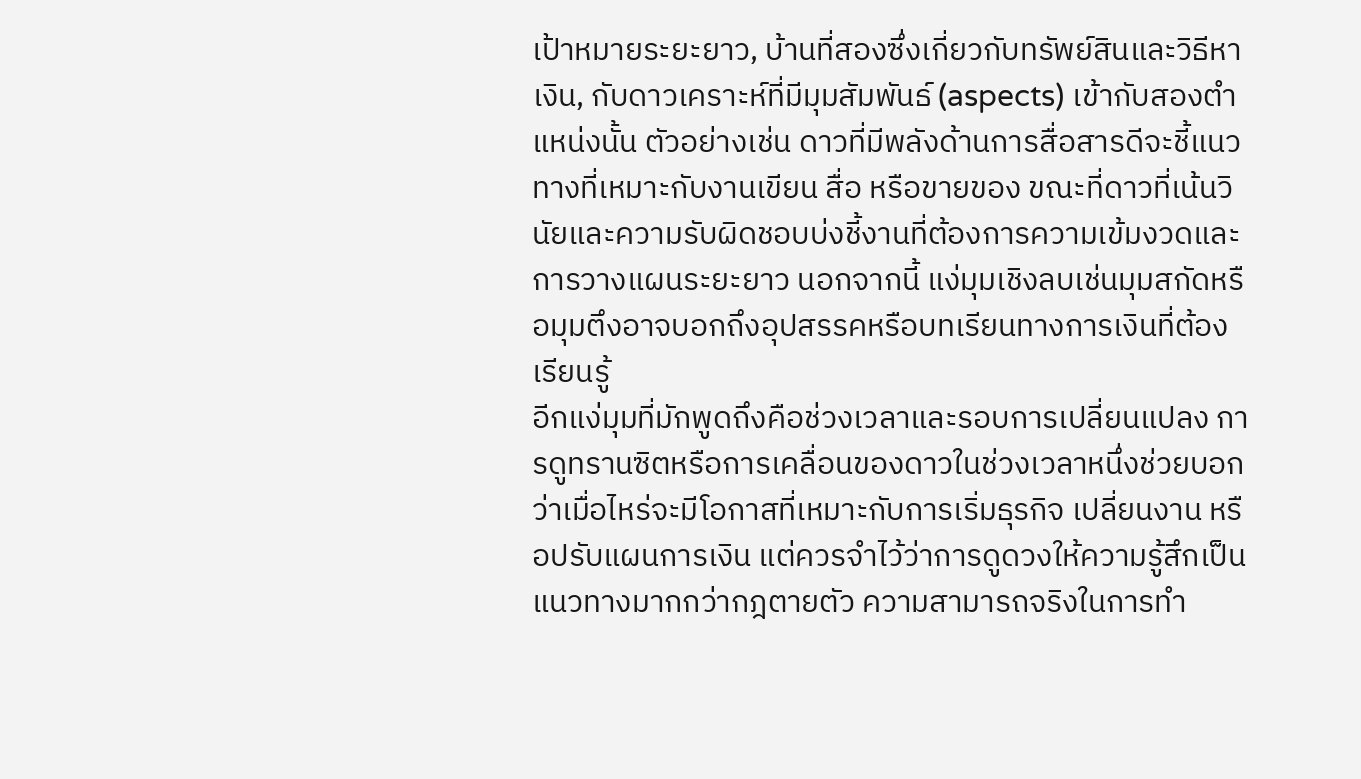เป้าหมายระยะยาว, บ้านที่สองซึ่งเกี่ยวกับทรัพย์สินและวิธีหาเงิน, กับดาวเคราะห์ที่มีมุมสัมพันธ์ (aspects) เข้ากับสองตำแหน่งนั้น ตัวอย่างเช่น ดาวที่มีพลังด้านการสื่อสารดีจะชี้แนวทางที่เหมาะกับงานเขียน สื่อ หรือขายของ ขณะที่ดาวที่เน้นวินัยและความรับผิดชอบบ่งชี้งานที่ต้องการความเข้มงวดและการวางแผนระยะยาว นอกจากนี้ แง่มุมเชิงลบเช่นมุมสกัดหรือมุมตึงอาจบอกถึงอุปสรรคหรือบทเรียนทางการเงินที่ต้องเรียนรู้
อีกแง่มุมที่มักพูดถึงคือช่วงเวลาและรอบการเปลี่ยนแปลง การดูทรานซิตหรือการเคลื่อนของดาวในช่วงเวลาหนึ่งช่วยบอกว่าเมื่อไหร่จะมีโอกาสที่เหมาะกับการเริ่มธุรกิจ เปลี่ยนงาน หรือปรับแผนการเงิน แต่ควรจำไว้ว่าการดูดวงให้ความรู้สึกเป็นแนวทางมากกว่ากฎตายตัว ความสามารถจริงในการทำ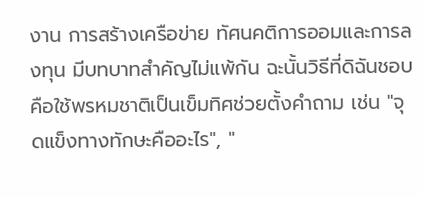งาน การสร้างเครือข่าย ทัศนคติการออมและการลงทุน มีบทบาทสำคัญไม่แพ้กัน ฉะนั้นวิธีที่ดิฉันชอบคือใช้พรหมชาติเป็นเข็มทิศช่วยตั้งคำถาม เช่น "จุดแข็งทางทักษะคืออะไร", "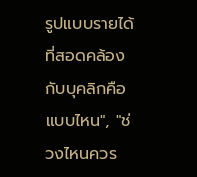รูปแบบรายได้ที่สอดคล้องกับบุคลิกคือแบบไหน", "ช่วงไหนควร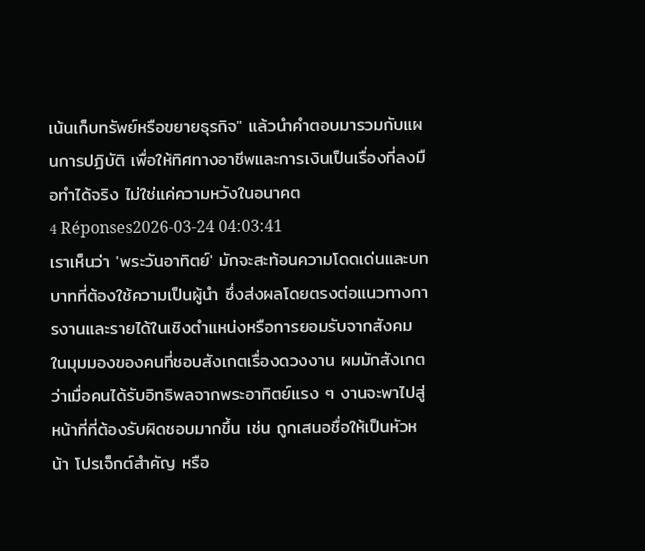เน้นเก็บทรัพย์หรือขยายธุรกิจ" แล้วนำคำตอบมารวมกับแผนการปฏิบัติ เพื่อให้ทิศทางอาชีพและการเงินเป็นเรื่องที่ลงมือทำได้จริง ไม่ใช่แค่ความหวังในอนาคต
4 Réponses2026-03-24 04:03:41
เราเห็นว่า 'พระวันอาทิตย์' มักจะสะท้อนความโดดเด่นและบทบาทที่ต้องใช้ความเป็นผู้นำ ซึ่งส่งผลโดยตรงต่อแนวทางการงานและรายได้ในเชิงตำแหน่งหรือการยอมรับจากสังคม
ในมุมมองของคนที่ชอบสังเกตเรื่องดวงงาน ผมมักสังเกตว่าเมื่อคนได้รับอิทธิพลจากพระอาทิตย์แรง ๆ งานจะพาไปสู่หน้าที่ที่ต้องรับผิดชอบมากขึ้น เช่น ถูกเสนอชื่อให้เป็นหัวหน้า โปรเจ็กต์สำคัญ หรือ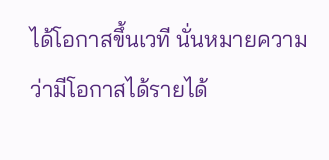ได้โอกาสขึ้นเวที นั่นหมายความว่ามีโอกาสได้รายได้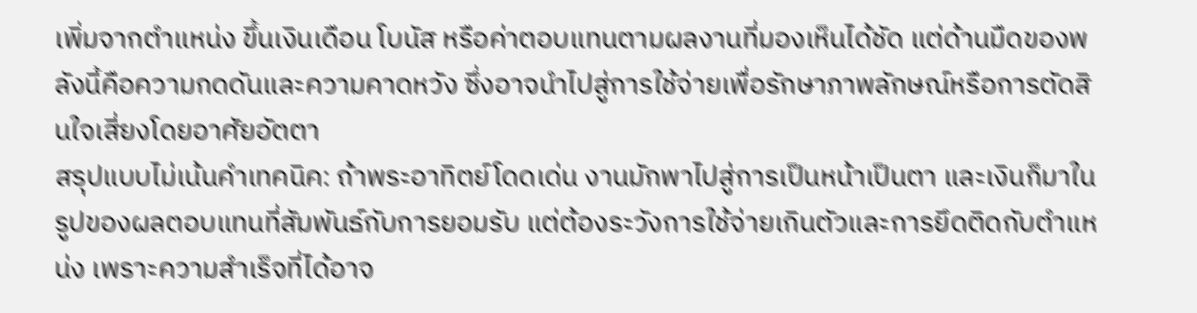เพิ่มจากตำแหน่ง ขึ้นเงินเดือน โบนัส หรือค่าตอบแทนตามผลงานที่มองเห็นได้ชัด แต่ด้านมืดของพลังนี้คือความกดดันและความคาดหวัง ซึ่งอาจนำไปสู่การใช้จ่ายเพื่อรักษาภาพลักษณ์หรือการตัดสินใจเสี่ยงโดยอาศัยอัตตา
สรุปแบบไม่เน้นคำเทคนิค: ถ้าพระอาทิตย์โดดเด่น งานมักพาไปสู่การเป็นหน้าเป็นตา และเงินก็มาในรูปของผลตอบแทนที่สัมพันธ์กับการยอมรับ แต่ต้องระวังการใช้จ่ายเกินตัวและการยึดติดกับตำแหน่ง เพราะความสำเร็จที่ได้อาจ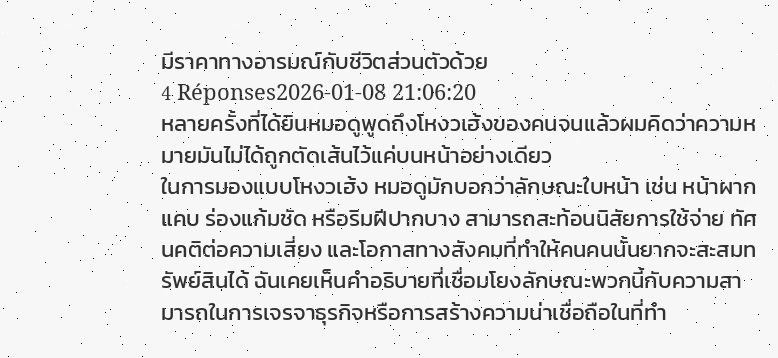มีราคาทางอารมณ์กับชีวิตส่วนตัวด้วย
4 Réponses2026-01-08 21:06:20
หลายครั้งที่ได้ยินหมอดูพูดถึงโหงวเฮ้งของคนจนแล้วผมคิดว่าความหมายมันไม่ได้ถูกตัดเส้นไว้แค่บนหน้าอย่างเดียว
ในการมองแบบโหงวเฮ้ง หมอดูมักบอกว่าลักษณะใบหน้า เช่น หน้าผากแคบ ร่องแก้มชัด หรือริมฝีปากบาง สามารถสะท้อนนิสัยการใช้จ่าย ทัศนคติต่อความเสี่ยง และโอกาสทางสังคมที่ทำให้คนคนนั้นยากจะสะสมทรัพย์สินได้ ฉันเคยเห็นคำอธิบายที่เชื่อมโยงลักษณะพวกนี้กับความสามารถในการเจรจาธุรกิจหรือการสร้างความน่าเชื่อถือในที่ทำ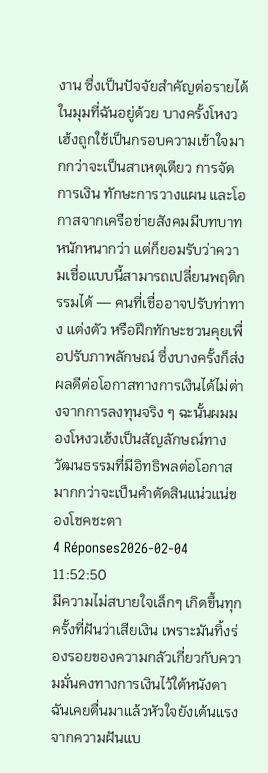งาน ซึ่งเป็นปัจจัยสำคัญต่อรายได้
ในมุมที่ฉันอยู่ด้วย บางครั้งโหงวเฮ้งถูกใช้เป็นกรอบความเข้าใจมากกว่าจะเป็นสาเหตุเดียว การจัดการเงิน ทักษะการวางแผน และโอกาสจากเครือข่ายสังคมมีบทบาทหนักหนากว่า แต่ก็ยอมรับว่าความเชื่อแบบนี้สามารถเปลี่ยนพฤติกรรมได้ — คนที่เชื่ออาจปรับท่าทาง แต่งตัว หรือฝึกทักษะชวนคุยเพื่อปรับภาพลักษณ์ ซึ่งบางครั้งก็ส่งผลดีต่อโอกาสทางการเงินได้ไม่ต่างจากการลงทุนจริง ๆ ฉะนั้นผมมองโหงวเฮ้งเป็นสัญลักษณ์ทางวัฒนธรรมที่มีอิทธิพลต่อโอกาสมากกว่าจะเป็นคำตัดสินแน่วแน่ของโชคชะตา
4 Réponses2026-02-04 11:52:50
มีความไม่สบายใจเล็กๆ เกิดขึ้นทุกครั้งที่ฝันว่าเสียเงิน เพราะมันทิ้งร่องรอยของความกลัวเกี่ยวกับความมั่นคงทางการเงินไว้ใต้หนังตา
ฉันเคยตื่นมาแล้วหัวใจยังเต้นแรงจากความฝันแบ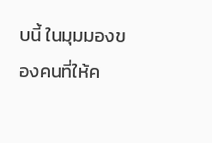บนี้ ในมุมมองของคนที่ให้ค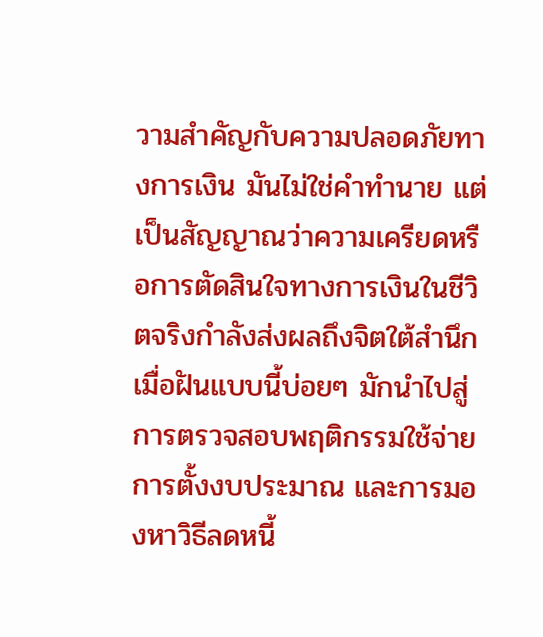วามสำคัญกับความปลอดภัยทางการเงิน มันไม่ใช่คำทำนาย แต่เป็นสัญญาณว่าความเครียดหรือการตัดสินใจทางการเงินในชีวิตจริงกำลังส่งผลถึงจิตใต้สำนึก เมื่อฝันแบบนี้บ่อยๆ มักนำไปสู่การตรวจสอบพฤติกรรมใช้จ่าย การตั้งงบประมาณ และการมองหาวิธีลดหนี้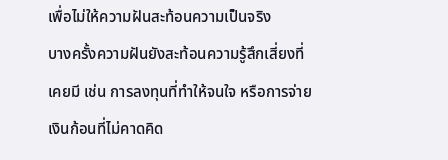เพื่อไม่ให้ความฝันสะท้อนความเป็นจริง
บางครั้งความฝันยังสะท้อนความรู้สึกเสี่ยงที่เคยมี เช่น การลงทุนที่ทำให้จนใจ หรือการจ่ายเงินก้อนที่ไม่คาดคิด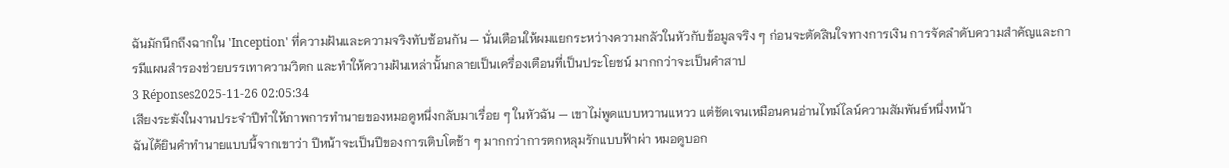ฉันมักนึกถึงฉากใน 'Inception' ที่ความฝันและความจริงทับซ้อนกัน — นั่นเตือนให้ผมแยกระหว่างความกลัวในหัวกับข้อมูลจริง ๆ ก่อนจะตัดสินใจทางการเงิน การจัดลำดับความสำคัญและการมีแผนสำรองช่วยบรรเทาความวิตก และทำให้ความฝันเหล่านั้นกลายเป็นเครื่องเตือนที่เป็นประโยชน์ มากกว่าจะเป็นคำสาป
3 Réponses2025-11-26 02:05:34
เสียงระฆังในงานประจำปีทำให้ภาพการทำนายของหมอดูหนึ่งกลับมาเรื่อย ๆ ในหัวฉัน — เขาไม่พูดแบบหวานแหวว แต่ชัดเจนเหมือนคนอ่านไทม์ไลน์ความสัมพันธ์หนึ่งหน้า
ฉันได้ยินคำทำนายแบบนี้จากเขาว่า ปีหน้าจะเป็นปีของการเติบโตช้า ๆ มากกว่าการตกหลุมรักแบบฟ้าผ่า หมอดูบอก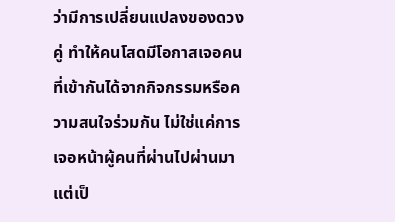ว่ามีการเปลี่ยนแปลงของดวงคู่ ทำให้คนโสดมีโอกาสเจอคนที่เข้ากันได้จากกิจกรรมหรือความสนใจร่วมกัน ไม่ใช่แค่การเจอหน้าผู้คนที่ผ่านไปผ่านมา แต่เป็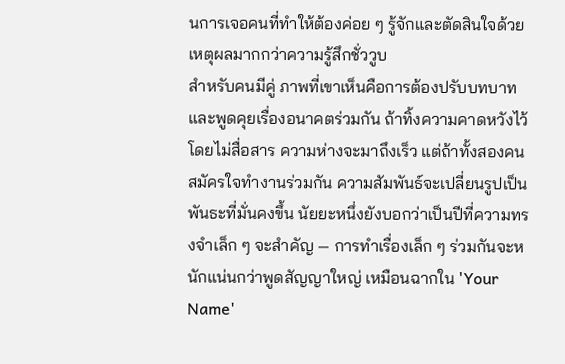นการเจอคนที่ทำให้ต้องค่อย ๆ รู้จักและตัดสินใจด้วยเหตุผลมากกว่าความรู้สึกชั่ววูบ
สำหรับคนมีคู่ ภาพที่เขาเห็นคือการต้องปรับบทบาทและพูดคุยเรื่องอนาคตร่วมกัน ถ้าทิ้งความคาดหวังไว้โดยไม่สื่อสาร ความห่างจะมาถึงเร็ว แต่ถ้าทั้งสองคนสมัครใจทำงานร่วมกัน ความสัมพันธ์จะเปลี่ยนรูปเป็นพันธะที่มั่นคงขึ้น นัยยะหนึ่งยังบอกว่าเป็นปีที่ความทรงจำเล็ก ๆ จะสำคัญ — การทำเรื่องเล็ก ๆ ร่วมกันจะหนักแน่นกว่าพูดสัญญาใหญ่ เหมือนฉากใน 'Your Name'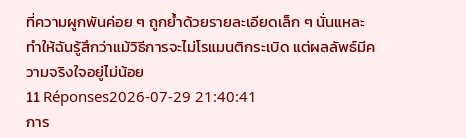ที่ความผูกพันค่อย ๆ ถูกย้ำด้วยรายละเอียดเล็ก ๆ นั่นแหละ ทำให้ฉันรู้สึกว่าแม้วิธีการจะไม่โรแมนติกระเบิด แต่ผลลัพธ์มีความจริงใจอยู่ไม่น้อย
11 Réponses2026-07-29 21:40:41
การ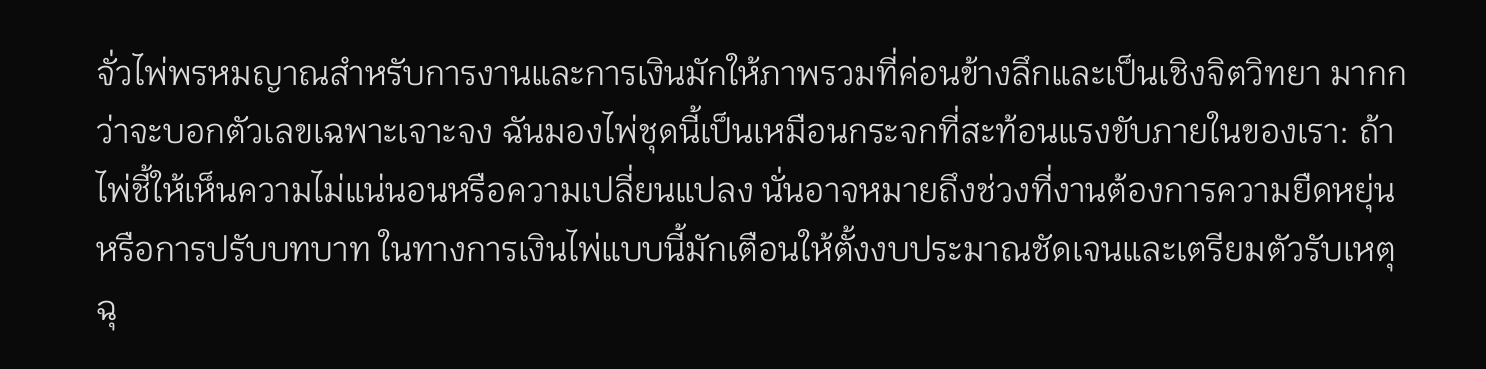จั่วไพ่พรหมญาณสำหรับการงานและการเงินมักให้ภาพรวมที่ค่อนข้างลึกและเป็นเชิงจิตวิทยา มากกว่าจะบอกตัวเลขเฉพาะเจาะจง ฉันมองไพ่ชุดนี้เป็นเหมือนกระจกที่สะท้อนแรงขับภายในของเรา: ถ้าไพ่ชี้ให้เห็นความไม่แน่นอนหรือความเปลี่ยนแปลง นั่นอาจหมายถึงช่วงที่งานต้องการความยืดหยุ่นหรือการปรับบทบาท ในทางการเงินไพ่แบบนี้มักเตือนให้ตั้งงบประมาณชัดเจนและเตรียมตัวรับเหตุฉุ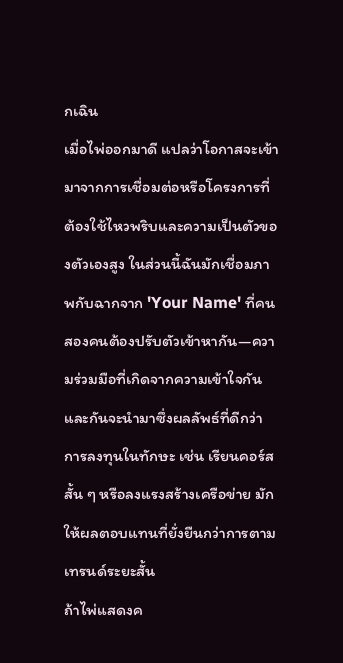กเฉิน
เมื่อไพ่ออกมาดี แปลว่าโอกาสจะเข้ามาจากการเชื่อมต่อหรือโครงการที่ต้องใช้ไหวพริบและความเป็นตัวของตัวเองสูง ในส่วนนี้ฉันมักเชื่อมภาพกับฉากจาก 'Your Name' ที่คนสองคนต้องปรับตัวเข้าหากัน—ความร่วมมือที่เกิดจากความเข้าใจกันและกันจะนำมาซึ่งผลลัพธ์ที่ดีกว่า การลงทุนในทักษะ เช่น เรียนคอร์สสั้น ๆ หรือลงแรงสร้างเครือข่าย มักให้ผลตอบแทนที่ยั่งยืนกว่าการตามเทรนด์ระยะสั้น
ถ้าไพ่แสดงค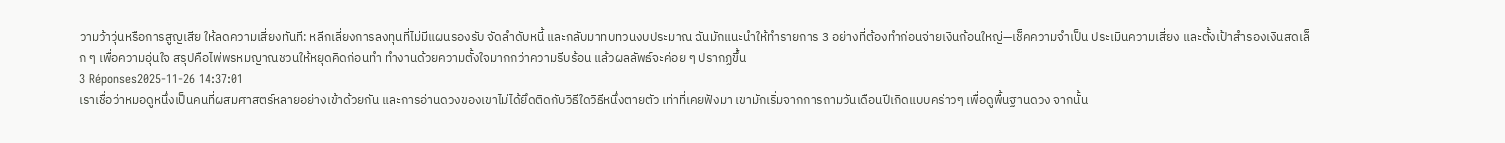วามว้าวุ่นหรือการสูญเสีย ให้ลดความเสี่ยงทันที: หลีกเลี่ยงการลงทุนที่ไม่มีแผนรองรับ จัดลำดับหนี้ และกลับมาทบทวนงบประมาณ ฉันมักแนะนำให้ทำรายการ 3 อย่างที่ต้องทำก่อนจ่ายเงินก้อนใหญ่—เช็คความจำเป็น ประเมินความเสี่ยง และตั้งเป้าสำรองเงินสดเล็ก ๆ เพื่อความอุ่นใจ สรุปคือไพ่พรหมญาณชวนให้หยุดคิดก่อนทำ ทำงานด้วยความตั้งใจมากกว่าความรีบร้อน แล้วผลลัพธ์จะค่อย ๆ ปรากฏขึ้น
3 Réponses2025-11-26 14:37:01
เราเชื่อว่าหมอดูหนึ่งเป็นคนที่ผสมศาสตร์หลายอย่างเข้าด้วยกัน และการอ่านดวงของเขาไม่ได้ยึดติดกับวิธีใดวิธีหนึ่งตายตัว เท่าที่เคยฟังมา เขามักเริ่มจากการถามวันเดือนปีเกิดแบบคร่าวๆ เพื่อดูพื้นฐานดวง จากนั้น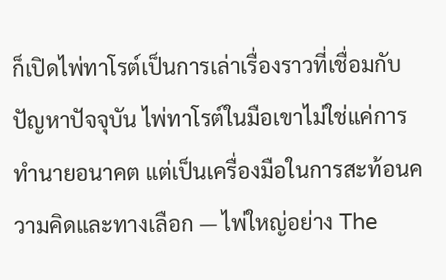ก็เปิดไพ่ทาโรต์เป็นการเล่าเรื่องราวที่เชื่อมกับปัญหาปัจจุบัน ไพ่ทาโรต์ในมือเขาไม่ใช่แค่การทำนายอนาคต แต่เป็นเครื่องมือในการสะท้อนความคิดและทางเลือก — ไพ่ใหญ่อย่าง The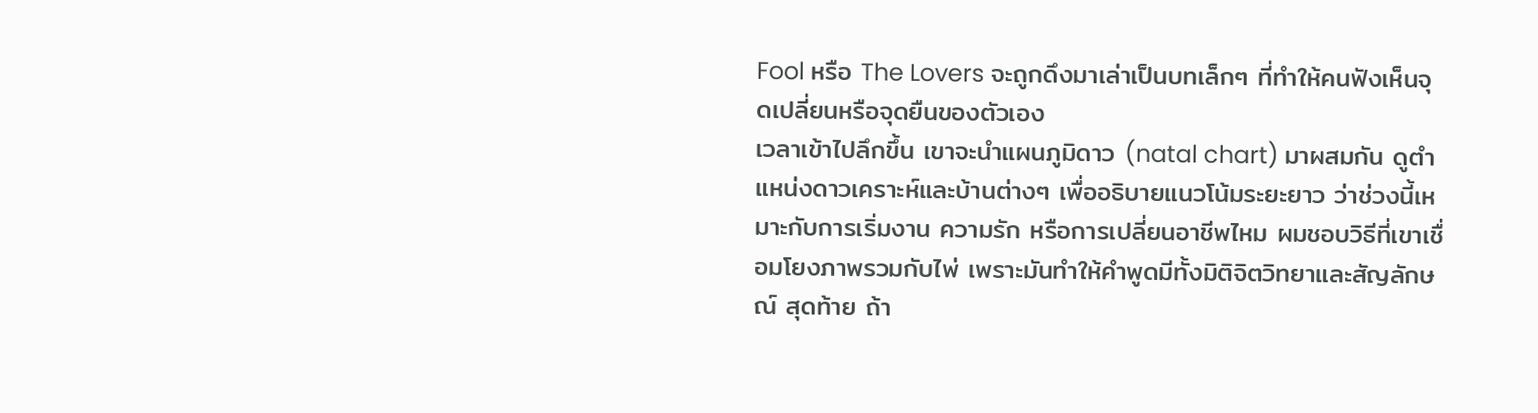Fool หรือ The Lovers จะถูกดึงมาเล่าเป็นบทเล็กๆ ที่ทำให้คนฟังเห็นจุดเปลี่ยนหรือจุดยืนของตัวเอง
เวลาเข้าไปลึกขึ้น เขาจะนำแผนภูมิดาว (natal chart) มาผสมกัน ดูตำแหน่งดาวเคราะห์และบ้านต่างๆ เพื่ออธิบายแนวโน้มระยะยาว ว่าช่วงนี้เหมาะกับการเริ่มงาน ความรัก หรือการเปลี่ยนอาชีพไหม ผมชอบวิธีที่เขาเชื่อมโยงภาพรวมกับไพ่ เพราะมันทำให้คำพูดมีทั้งมิติจิตวิทยาและสัญลักษณ์ สุดท้าย ถ้า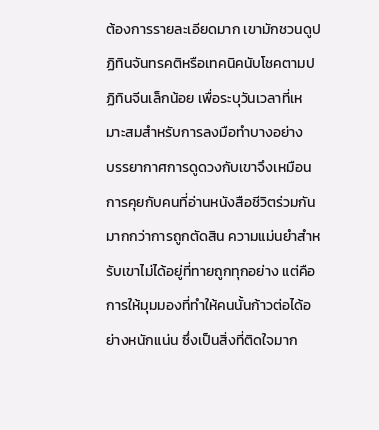ต้องการรายละเอียดมาก เขามักชวนดูปฏิทินจันทรคติหรือเทคนิคนับโชคตามปฏิทินจีนเล็กน้อย เพื่อระบุวันเวลาที่เหมาะสมสำหรับการลงมือทำบางอย่าง
บรรยากาศการดูดวงกับเขาจึงเหมือนการคุยกับคนที่อ่านหนังสือชีวิตร่วมกัน มากกว่าการถูกตัดสิน ความแม่นยำสำหรับเขาไม่ได้อยู่ที่ทายถูกทุกอย่าง แต่คือการให้มุมมองที่ทำให้คนนั้นก้าวต่อได้อย่างหนักแน่น ซึ่งเป็นสิ่งที่ติดใจมาก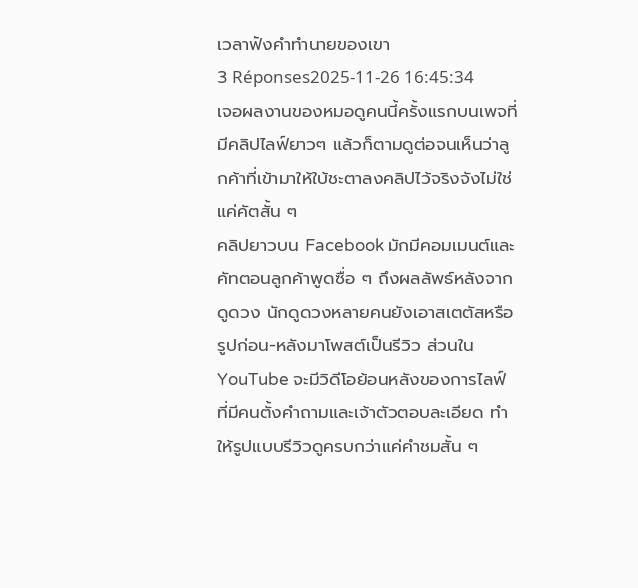เวลาฟังคำทำนายของเขา
3 Réponses2025-11-26 16:45:34
เจอผลงานของหมอดูคนนี้ครั้งแรกบนเพจที่มีคลิปไลฟ์ยาวๆ แล้วก็ตามดูต่อจนเห็นว่าลูกค้าที่เข้ามาให้ใบ้ชะตาลงคลิปไว้จริงจังไม่ใช่แค่คัตสั้น ๆ
คลิปยาวบน Facebook มักมีคอมเมนต์และคัทตอนลูกค้าพูดซื่อ ๆ ถึงผลลัพธ์หลังจากดูดวง นักดูดวงหลายคนยังเอาสเตตัสหรือรูปก่อน-หลังมาโพสต์เป็นรีวิว ส่วนใน YouTube จะมีวิดีโอย้อนหลังของการไลฟ์ที่มีคนตั้งคำถามและเจ้าตัวตอบละเอียด ทำให้รูปแบบรีวิวดูครบกว่าแค่คำชมสั้น ๆ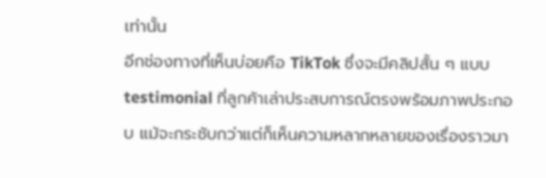เท่านั้น
อีกช่องทางที่เห็นบ่อยคือ TikTok ซึ่งจะมีคลิปสั้น ๆ แบบ testimonial ที่ลูกค้าเล่าประสบการณ์ตรงพร้อมภาพประกอบ แม้จะกระชับกว่าแต่ก็เห็นความหลากหลายของเรื่องราวมา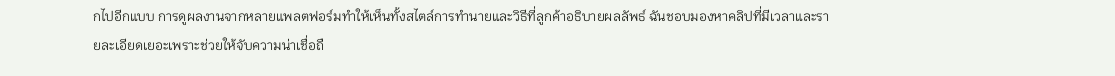กไปอีกแบบ การดูผลงานจากหลายแพลตฟอร์มทำให้เห็นทั้งสไตล์การทำนายและวิธีที่ลูกค้าอธิบายผลลัพธ์ ฉันชอบมองหาคลิปที่มีเวลาและรายละเอียดเยอะเพราะช่วยให้จับความน่าเชื่อถื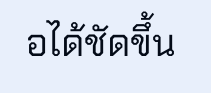อได้ชัดขึ้น